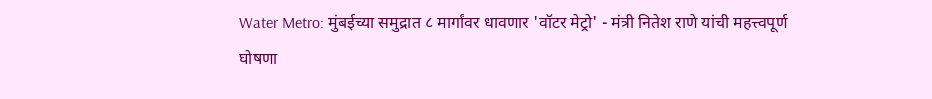Water Metro: मुंबईच्या समुद्रात ८ मार्गांवर धावणार 'वॉटर मेट्रो' - मंत्री नितेश राणे यांची महत्त्वपूर्ण घोषणा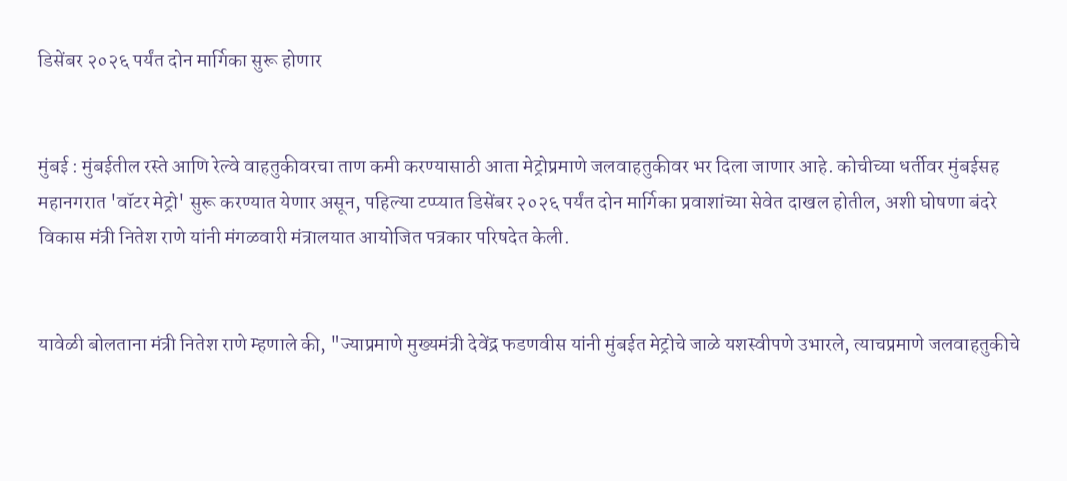डिसेंबर २०२६ पर्यंत दोन मार्गिका सुरू होणार


मुंबई : मुंबईतील रस्ते आणि रेल्वे वाहतुकीवरचा ताण कमी करण्यासाठी आता मेट्रोप्रमाणे जलवाहतुकीवर भर दिला जाणार आहे. कोचीच्या धर्तीवर मुंबईसह महानगरात 'वॉटर मेट्रो' सुरू करण्यात येणार असून, पहिल्या टप्प्यात डिसेंबर २०२६ पर्यंत दोन मार्गिका प्रवाशांच्या सेवेत दाखल होतील, अशी घोषणा बंदरे विकास मंत्री नितेश राणे यांनी मंगळवारी मंत्रालयात आयोजित पत्रकार परिषदेत केली.


यावेळी बोलताना मंत्री नितेश राणे म्हणाले की, "ज्याप्रमाणे मुख्यमंत्री देवेंद्र फडणवीस यांनी मुंबईत मेट्रोचे जाळे यशस्वीपणे उभारले, त्याचप्रमाणे जलवाहतुकीचे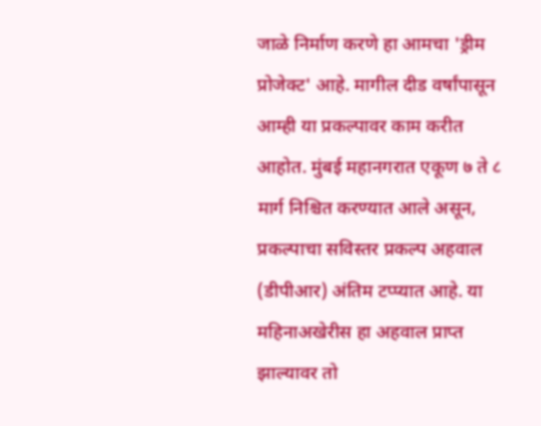जाळे निर्माण करणे हा आमचा 'ड्रीम प्रोजेक्ट' आहे. मागील दीड वर्षांपासून आम्ही या प्रकल्पावर काम करीत आहोत. मुंबई महानगरात एकूण ७ ते ८ मार्ग निश्चित करण्यात आले असून, प्रकल्पाचा सविस्तर प्रकल्प अहवाल (डीपीआर) अंतिम टप्प्यात आहे. या महिनाअखेरीस हा अहवाल प्राप्त झाल्यावर तो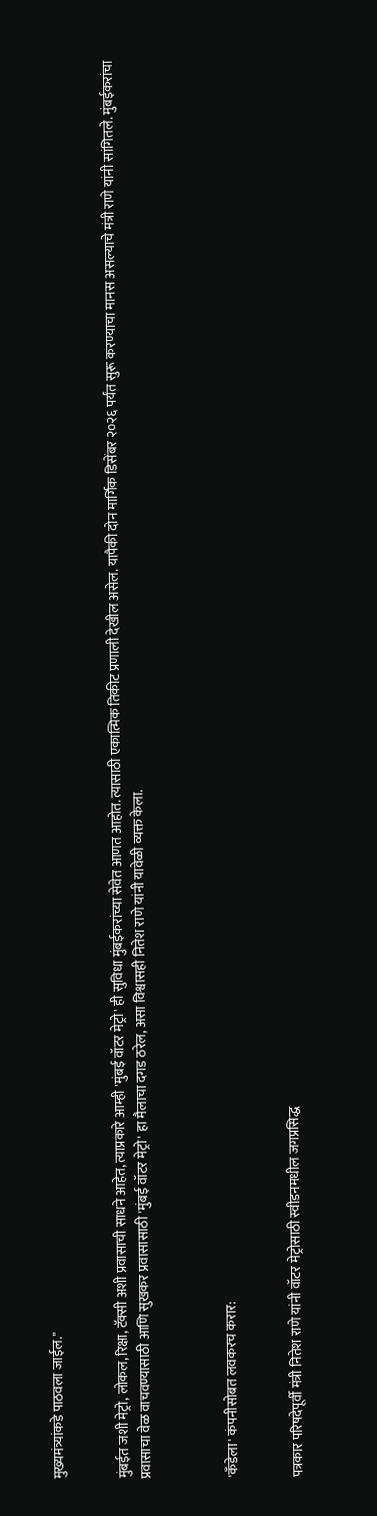मुख्यमंत्र्यांकडे पाठवला जाईल."


मुंबईत जशी मेट्रो, लोकल, रिक्षा, टॅक्सी अशी प्रवासाची साधने आहेत, त्याप्रकारे आम्ही 'मुंबई वॉटर मेट्रो' ही सुविधा मुंबईकरांच्या सेवेत आणत आहोत. त्यासाठी एकात्मिक तिकीट प्रणाली देखील असेल. यापैकी दोन मार्गिक डिसेंबर २०२६ पर्यंत सुरू करण्याचा मानस असल्याचे मंत्री राणे यांनी सांगितले. मुंबईकरांचा प्रवासाचा वेळ वाचवण्यासाठी आणि सुखकर प्रवासासाठी 'मुंबई वॉटर मेट्रो' हा मैलाचा दगड ठरेल, असा विश्वासही नितेश राणे यांनी यावेळी व्यक्त केला.



'कँडेला' कंपनीसोबत लवकरच करार:


पत्रकार परिषदेपूर्वी मंत्री नितेश राणे यांनी वॉटर मेट्रोसाठी स्वीडनमधील जगप्रसिद्ध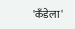'कँडेला'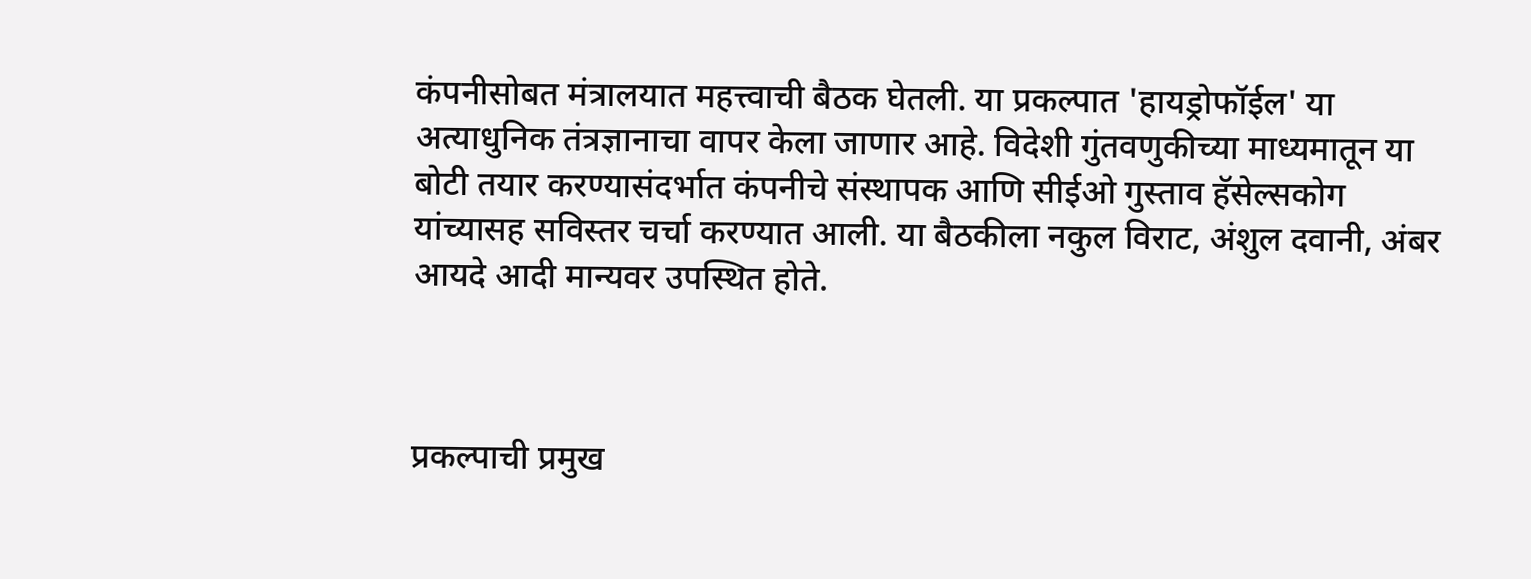कंपनीसोबत मंत्रालयात महत्त्वाची बैठक घेतली. या प्रकल्पात 'हायड्रोफॉईल' या अत्याधुनिक तंत्रज्ञानाचा वापर केला जाणार आहे. विदेशी गुंतवणुकीच्या माध्यमातून या बोटी तयार करण्यासंदर्भात कंपनीचे संस्थापक आणि सीईओ गुस्ताव हॅसेल्सकोग यांच्यासह सविस्तर चर्चा करण्यात आली. या बैठकीला नकुल विराट, अंशुल दवानी, अंबर आयदे आदी मान्यवर उपस्थित होते.



प्रकल्पाची प्रमुख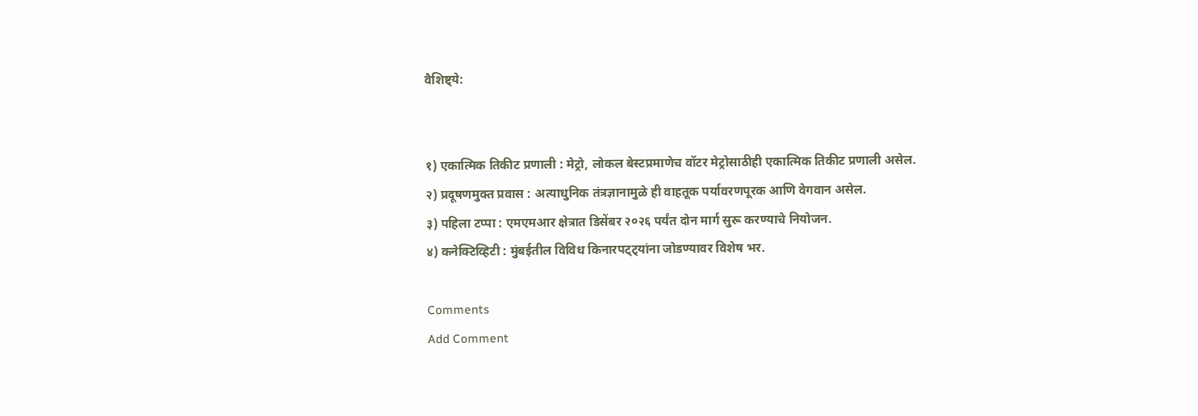वैशिष्ट्ये:


१) एकात्मिक तिकीट प्रणाली : मेट्रो, लोकल बेस्टप्रमाणेच वॉटर मेट्रोसाठीही एकात्मिक तिकीट प्रणाली असेल.
२) प्रदूषणमुक्त प्रवास : अत्याधुनिक तंत्रज्ञानामुळे ही वाहतूक पर्यावरणपूरक आणि वेगवान असेल.
३) पहिला टप्पा : एमएमआर क्षेत्रात डिसेंबर २०२६ पर्यंत दोन मार्ग सुरू करण्याचे नियोजन.
४) कनेक्टिव्हिटी : मुंबईतील विविध किनारपट्ट्यांना जोडण्यावर विशेष भर.

Comments
Add Comment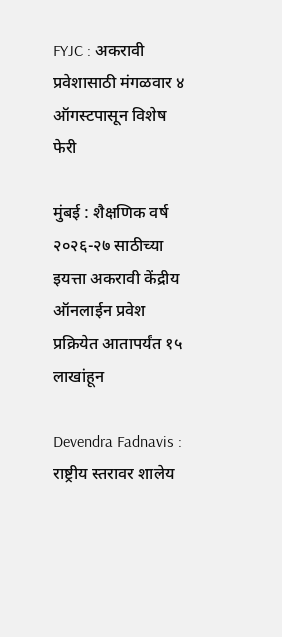FYJC : अकरावी प्रवेशासाठी मंगळवार ४ ऑगस्टपासून विशेष फेरी

मुंबई : शैक्षणिक वर्ष २०२६-२७ साठीच्या इयत्ता अकरावी केंद्रीय ऑनलाईन प्रवेश प्रक्रियेत आतापर्यंत १५ लाखांहून

Devendra Fadnavis : राष्ट्रीय स्तरावर शालेय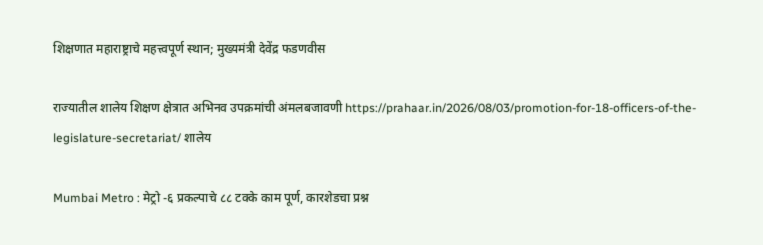शिक्षणात महाराष्ट्राचे महत्त्वपूर्ण स्थान; मुख्यमंत्री देवेंद्र फडणवीस

राज्यातील शालेय शिक्षण क्षेत्रात अभिनव उपक्रमांची अंमलबजावणी https://prahaar.in/2026/08/03/promotion-for-18-officers-of-the-legislature-secretariat/ शालेय

Mumbai Metro : मेट्रो -६ प्रकल्पाचे ८८ टक्के काम पूर्ण, कारशेडचा प्रश्न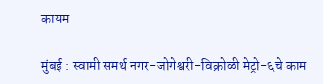कायम

मुंबई : स्वामी समर्थ नगर-जोगेश्वरी-विक्रोळी मेट्रो-६चे काम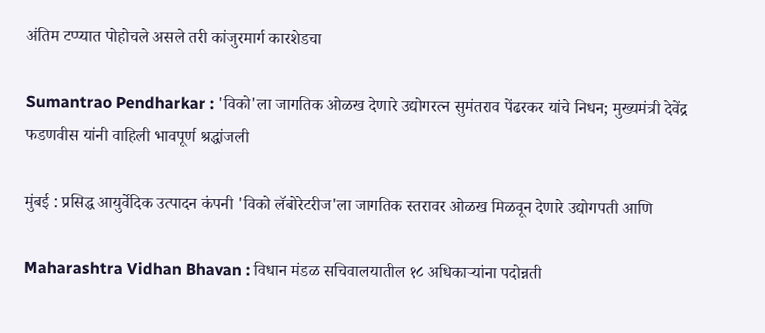अंतिम टप्प्यात पोहोचले असले तरी कांजुरमार्ग कारशेडचा

Sumantrao Pendharkar : 'विको'ला जागतिक ओळख देणारे उद्योगरत्न सुमंतराव पेंढरकर यांचे निधन; मुख्यमंत्री देवेंद्र फडणवीस यांनी वाहिली भावपूर्ण श्रद्धांजली

मुंबई : प्रसिद्ध आयुर्वेदिक उत्पादन कंपनी 'विको लॅबोरेटरीज'ला जागतिक स्तरावर ओळख मिळवून देणारे उद्योगपती आणि

Maharashtra Vidhan Bhavan : विधान मंडळ सचिवालयातील १८ अधिकाऱ्यांना पदोन्नती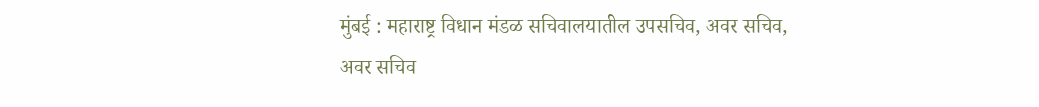मुंबई : महाराष्ट्र विधान मंडळ सचिवालयातील उपसचिव, अवर सचिव, अवर सचिव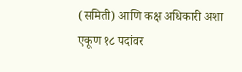(समिती) आणि कक्ष अधिकारी अशा एकूण १८ पदांवर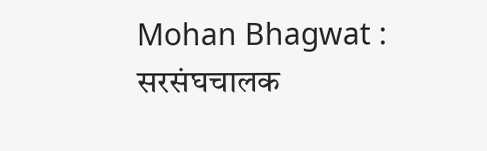Mohan Bhagwat : सरसंघचालक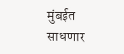मुंबईत साधणार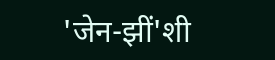'जेन-झीं'शी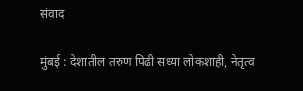संवाद

मुंबई : देशातील तरुण पिढी सध्या लोकशाही, नेतृत्व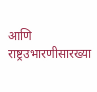आणि राष्ट्रउभारणीसारख्या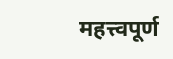महत्त्वपूर्ण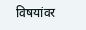विषयांवर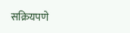सक्रियपणे